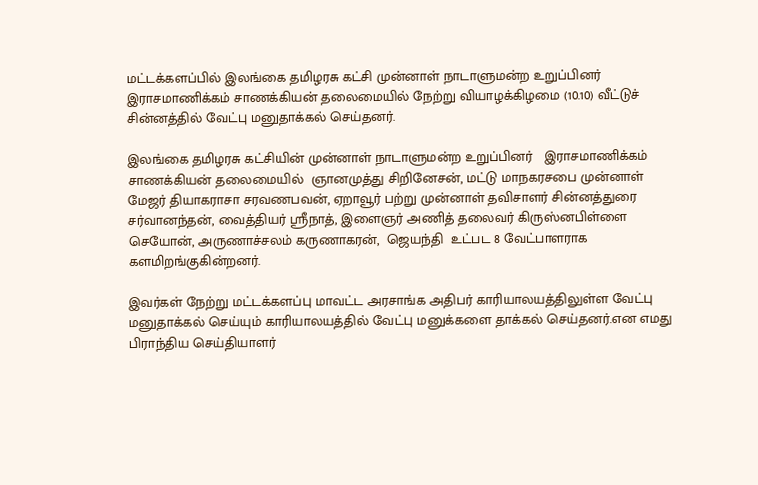மட்டக்களப்பில் இலங்கை தமிழரசு கட்சி முன்னாள் நாடாளுமன்ற உறுப்பினர் இராசமாணிக்கம் சாணக்கியன் தலைமையில் நேற்று வியாழக்கிழமை (10.10) வீட்டுச் சின்னத்தில் வேட்பு மனுதாக்கல் செய்தனர்.

இலங்கை தமிழரசு கட்சியின் முன்னாள் நாடாளுமன்ற உறுப்பினர்   இராசமாணிக்கம் சாணக்கியன் தலைமையில்  ஞானமுத்து சிறினேசன், மட்டு மாநகரசபை முன்னாள் மேஜர் தியாகராசா சரவணபவன், ஏறாவூர் பற்று முன்னாள் தவிசாளர் சின்னத்துரை சர்வானந்தன், வைத்தியர் ஸ்ரீநாத், இளைஞர் அணித் தலைவர் கிருஸ்னபிள்ளை  செயோன், அருணாச்சலம் கருணாகரன்,  ஜெயந்தி  உட்பட 8 வேட்பாளராக களமிறங்குகின்றனர்.

இவர்கள் நேற்று மட்டக்களப்பு மாவட்ட அரசாங்க அதிபர் காரியாலயத்திலுள்ள வேட்பு மனுதாக்கல் செய்யும் காரியாலயத்தில் வேட்பு மனுக்களை தாக்கல் செய்தனர்.என எமது பிராந்திய செய்தியாளர்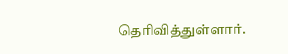தெரிவித்துள்ளார்.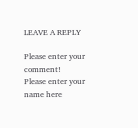LEAVE A REPLY

Please enter your comment!
Please enter your name here